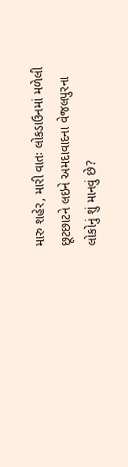મારુ શહેર, મારી વાતઃ લોકડાઉનમાં મળેલી છૂટછાટને લઇને અમદાવાદના વેજલપુરના લોકોનું શું માનવું છે?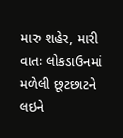મારુ શહેર, મારી વાતઃ લોકડાઉનમાં મળેલી છૂટછાટને લઇને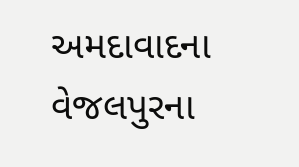અમદાવાદના વેજલપુરના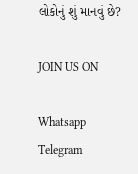લોકોનું શું માનવું છે?

JOIN US ON

Whatsapp
Telegram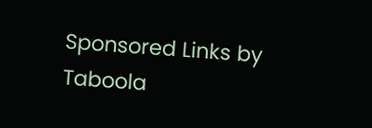Sponsored Links by Taboola